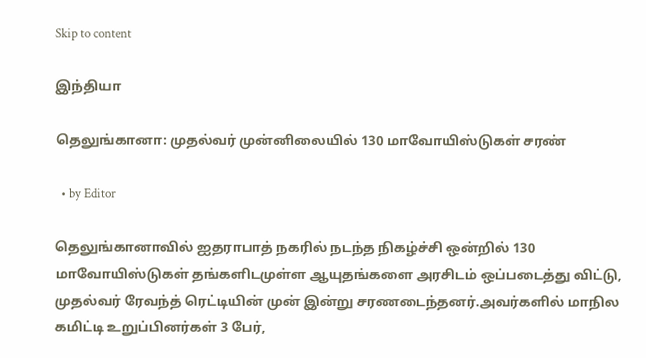Skip to content

இந்தியா

தெலுங்கானா: முதல்வர் முன்னிலையில் 130 மாவோயிஸ்டுகள் சரண்

  • by Editor

தெலுங்கானாவில் ஐதராபாத் நகரில் நடந்த நிகழ்ச்சி ஒன்றில் 130 மாவோயிஸ்டுகள் தங்களிடமுள்ள ஆயுதங்களை அரசிடம் ஒப்படைத்து விட்டு, முதல்வர் ரேவந்த் ரெட்டியின் முன் இன்று சரணடைந்தனர்.அவர்களில் மாநில கமிட்டி உறுப்பினர்கள் 3 பேர்,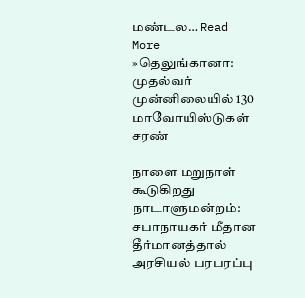மண்டல… Read More »தெலுங்கானா: முதல்வர் முன்னிலையில் 130 மாவோயிஸ்டுகள் சரண்

நாளை மறுநாள் கூடுகிறது நாடாளுமன்றம்: சபாநாயகர் மீதான தீர்மானத்தால் அரசியல் பரபரப்பு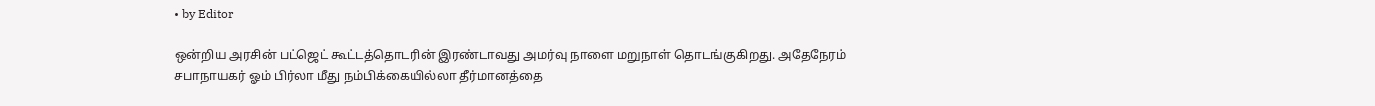• by Editor

ஒன்றிய அரசின் பட்ஜெட் கூட்டத்தொடரின் இரண்டாவது அமர்வு நாளை மறுநாள் தொடங்குகிறது. அதேநேரம் சபாநாயகர் ஓம் பிர்லா மீது நம்பிக்கையில்லா தீர்மானத்தை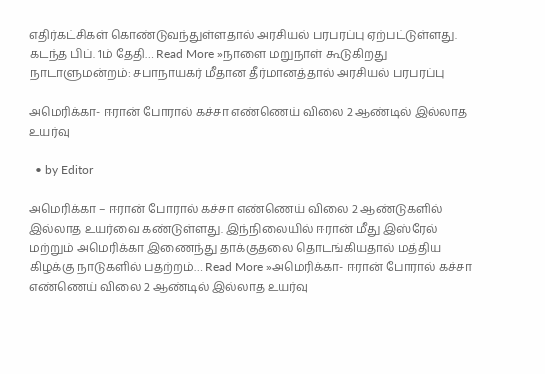எதிர்கட்சிகள் கொண்டுவந்துள்ளதால் அரசியல் பரபரப்பு ஏற்பட்டுள்ளது. கடந்த பிப். 1ம் தேதி… Read More »நாளை மறுநாள் கூடுகிறது நாடாளுமன்றம்: சபாநாயகர் மீதான தீர்மானத்தால் அரசியல் பரபரப்பு

அமெரிக்கா- ஈரான் போரால் கச்சா எண்ணெய் விலை 2 ஆண்டில் இல்லாத உயர்வு

  • by Editor

அமெரிக்கா – ஈரான் போரால் கச்சா எண்ணெய் விலை 2 ஆண்டுகளில் இல்லாத உயர்வை கண்டுள்ளது. இந்நிலையில் ஈரான் மீது இஸ்ரேல் மற்றும் அமெரிக்கா இணைந்து தாக்குதலை தொடங்கியதால் மத்திய கிழக்கு நாடுகளில் பதற்றம்… Read More »அமெரிக்கா- ஈரான் போரால் கச்சா எண்ணெய் விலை 2 ஆண்டில் இல்லாத உயர்வு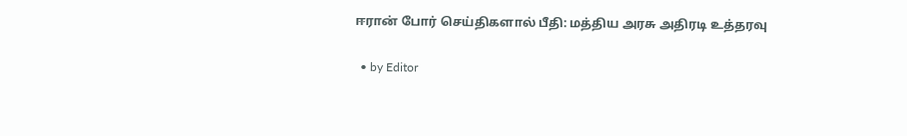ஈரான் போர் செய்திகளால் பீதி: மத்திய அரசு அதிரடி உத்தரவு

  • by Editor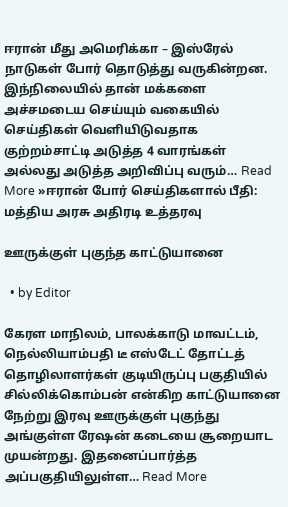ஈரான் மீது அமெரிக்கா – இஸ்ரேல் நாடுகள் போர் தொடுத்து வருகின்றன. இந்நிலையில் தான் மக்களை அச்சமடைய செய்யும் வகையில் செய்திகள் வெளியிடுவதாக குற்றம்சாட்டி அடுத்த 4 வாரங்கள் அல்லது அடுத்த அறிவிப்பு வரும்… Read More »ஈரான் போர் செய்திகளால் பீதி: மத்திய அரசு அதிரடி உத்தரவு

ஊருக்குள் புகுந்த காட்டுயானை

  • by Editor

கேரள மாநிலம், பாலக்காடு மாவட்டம், நெல்லியாம்பதி டீ எஸ்டேட் தோட்டத் தொழிலாளர்கள் குடியிருப்பு பகுதியில் சில்லிக்கொம்பன் என்கிற காட்டுயானை நேற்று இரவு ஊருக்குள் புகுந்து அங்குள்ள ரேஷன் கடையை சூறையாட முயன்றது. இதனைப்பார்த்த அப்பகுதியிலுள்ள… Read More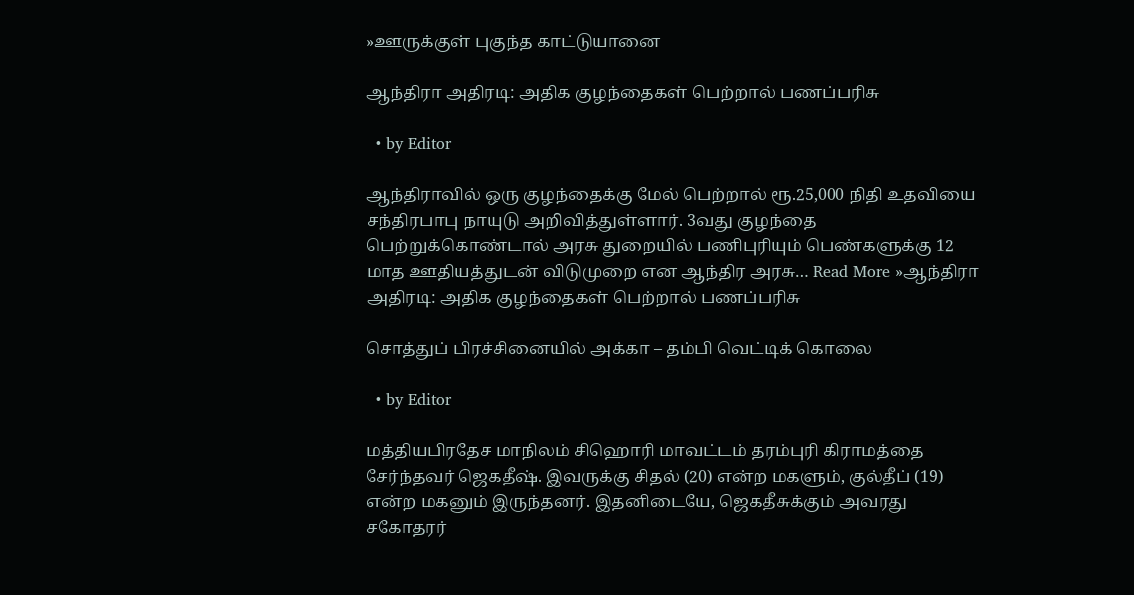»ஊருக்குள் புகுந்த காட்டுயானை

ஆந்திரா அதிரடி: அதிக குழந்தைகள் பெற்றால் பணப்பரிசு

  • by Editor

ஆந்திராவில் ஒரு குழந்தைக்கு மேல் பெற்றால் ரூ.25,000 நிதி உதவியை சந்திரபாபு நாயுடு அறிவித்துள்ளார். 3வது குழந்தை பெற்றுக்கொண்டால் அரசு துறையில் பணிபுரியும் பெண்களுக்கு 12 மாத ஊதியத்துடன் விடுமுறை என ஆந்திர அரசு… Read More »ஆந்திரா அதிரடி: அதிக குழந்தைகள் பெற்றால் பணப்பரிசு

சொத்துப் பிரச்சினையில் அக்கா – தம்பி வெட்டிக் கொலை

  • by Editor

மத்தியபிரதேச மாநிலம் சிஹொரி மாவட்டம் தரம்புரி கிராமத்தை சேர்ந்தவர் ஜெகதீஷ். இவருக்கு சிதல் (20) என்ற மகளும், குல்தீப் (19) என்ற மகனும் இருந்தனர். இதனிடையே, ஜெகதீசுக்கும் அவரது சகோதரர்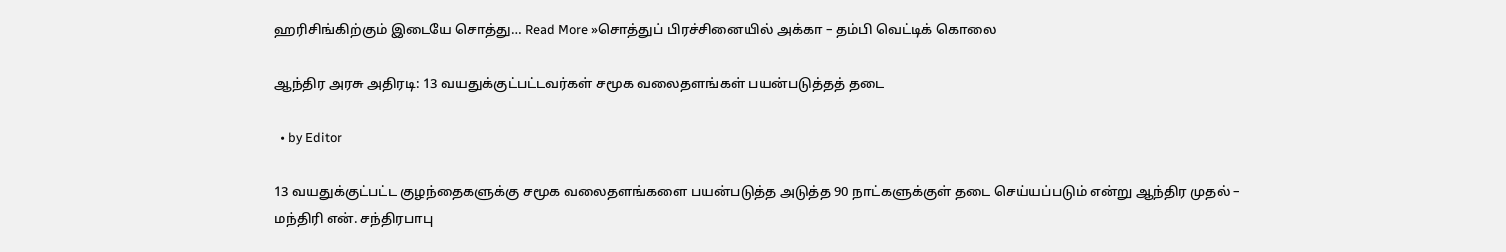ஹரிசிங்கிற்கும் இடையே சொத்து… Read More »சொத்துப் பிரச்சினையில் அக்கா – தம்பி வெட்டிக் கொலை

ஆந்திர அரசு அதிரடி: 13 வயதுக்குட்பட்டவர்கள் சமூக வலைதளங்கள் பயன்படுத்தத் தடை

  • by Editor

13 வயதுக்குட்பட்ட குழந்தைகளுக்கு சமூக வலைதளங்களை பயன்படுத்த அடுத்த 90 நாட்களுக்குள் தடை செய்யப்படும் என்று ஆந்திர முதல் – மந்திரி என். சந்திரபாபு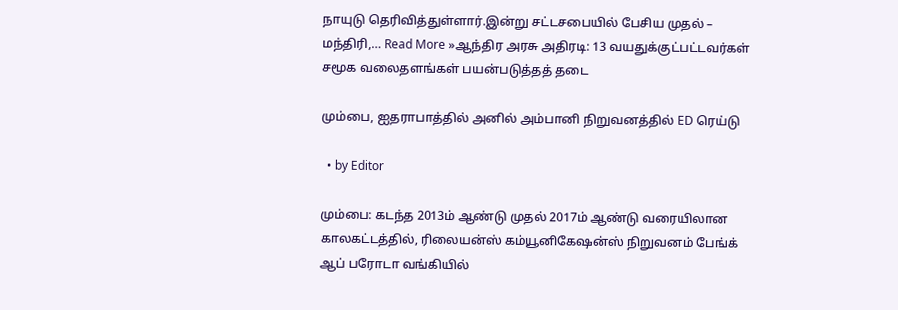நாயுடு தெரிவித்துள்ளார்.இன்று சட்டசபையில் பேசிய முதல் – மந்திரி,… Read More »ஆந்திர அரசு அதிரடி: 13 வயதுக்குட்பட்டவர்கள் சமூக வலைதளங்கள் பயன்படுத்தத் தடை

மும்பை, ஐதராபாத்தில் அனில் அம்பானி நிறுவனத்தில் ED ரெய்டு

  • by Editor

மும்பை: கடந்த 2013ம் ஆண்டு முதல் 2017ம் ஆண்டு வரையிலான காலகட்டத்தில், ரிலையன்ஸ் கம்யூனிகேஷன்ஸ் நிறுவனம் பேங்க் ஆப் பரோடா வங்கியில்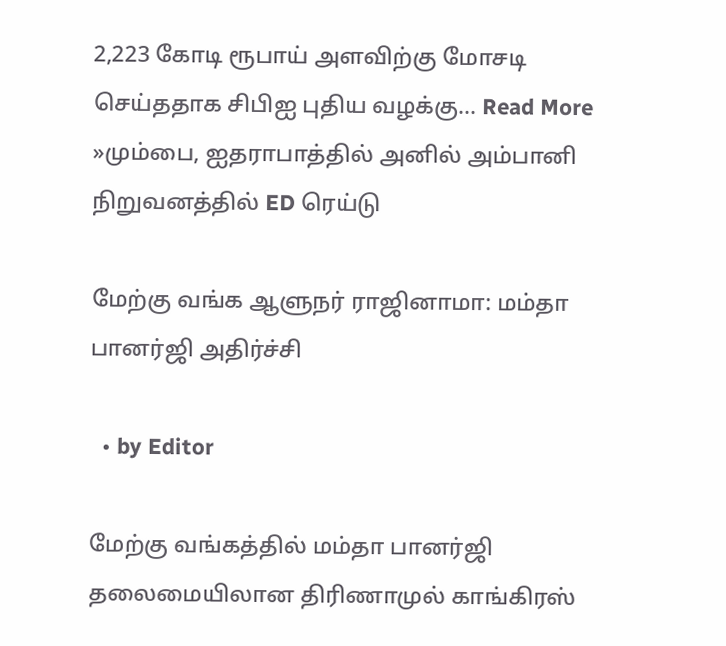2,223 கோடி ரூபாய் அளவிற்கு மோசடி செய்ததாக சிபிஐ புதிய வழக்கு… Read More »மும்பை, ஐதராபாத்தில் அனில் அம்பானி நிறுவனத்தில் ED ரெய்டு

மேற்கு வங்க ஆளுநர் ராஜினாமா: மம்தா பானர்ஜி அதிர்ச்சி

  • by Editor

மேற்கு வங்கத்தில் மம்தா பானர்ஜி தலைமையிலான திரிணாமுல் காங்கிரஸ்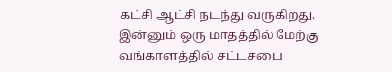கட்சி ஆட்சி நடந்து வருகிறது. இன்னும் ஒரு மாதத்தில் மேற்கு வங்காளத்தில் சட்டசபை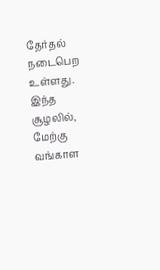தேர்தல் நடைபெற உள்ளது. இந்த சூழலில், மேற்கு வங்காள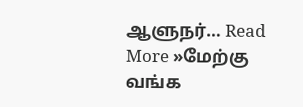ஆளுநர்… Read More »மேற்கு வங்க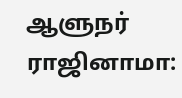ஆளுநர் ராஜினாமா: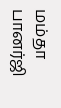மம்தா பானர்ஜி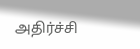அதிர்ச்சி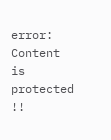error: Content is protected !!